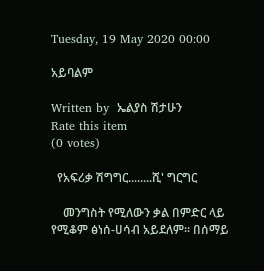Tuesday, 19 May 2020 00:00

አይባልም

Written by  ኤልያስ ሽታሁን
Rate this item
(0 votes)

  የአፍሪቃ ሽግግር........ሺ' ግርግር

    መንግስት የሚለውን ቃል በምድር ላይ የሚቆም ፅነሰ-ሀሳብ አይደለም፡፡ በሰማይ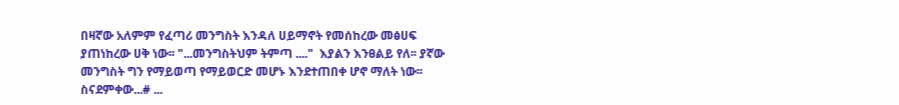በዛኛው አለምም የፈጣሪ መንግስት እንዳለ ሀይማኖት የመሰከረው መፅሀፍ ያጠነከረው ሀቅ ነው፡፡ "...መንግስትህም ትምጣ ...."  እያልን እንፀልይ የለ፡፡ ያኛው መንግስት ግን የማይወጣ የማይወርድ መሆኑ እንደተጠበቀ ሆኖ ማለት ነው፡፡
ስናደምቀው...# ...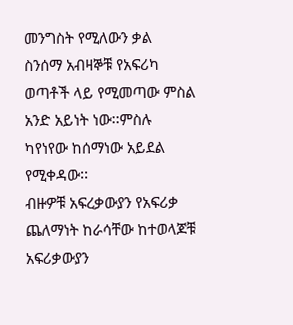መንግስት የሚለውን ቃል  ስንሰማ አብዛኞቹ የአፍሪካ ወጣቶች ላይ የሚመጣው ምስል አንድ አይነት ነው፡፡ምስሉ ካየነየው ከሰማነው አይደል የሚቀዳው፡፡
ብዙዎቹ አፍረቃውያን የአፍሪቃ ጨለማነት ከራሳቸው ከተወላጆቹ አፍሪቃውያን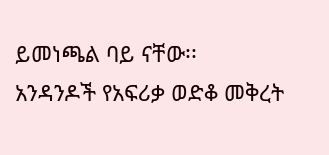ይመነጫል ባይ ናቸው፡፡
አንዳንዶች የአፍሪቃ ወድቆ መቅረት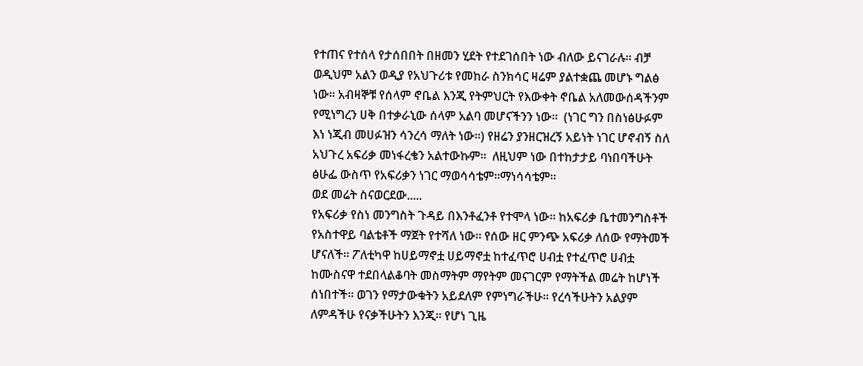የተጠና የተሰላ የታሰበበት በዘመን ሂደት የተደገሰበት ነው ብለው ይናገራሉ፡፡ ብቻ ወዲህም አልን ወዲያ የአህጉሪቱ የመከራ ስንክሳር ዛሬም ያልተቋጨ መሆኑ ግልፅ ነው፡፡ አብዛኞቹ የሰላም ኖቤል እንጂ የትምህርት የእውቀት ኖቤል አለመውሰዳችንም የሚነግረን ሀቅ በተቃራኒው ሰላም አልባ መሆናችንን ነው፡፡  (ነገር ግን በስነፅሁፉም እነ ነጂብ መሀፉዝን ሳንረሳ ማለት ነው፡፡) የዘሬን ያንዘርዝረኝ አይነት ነገር ሆኖብኝ ስለ አህጉረ አፍሪቃ መነፋረቄን አልተውኩም፡፡  ለዚህም ነው በተከታታይ ባነበባችሁት ፅሁፌ ውስጥ የአፍሪቃን ነገር ማወሳሳቴም፡፡ማነሳሳቴም፡፡
ወደ መሬት ስናወርደው.....
የአፍሪቃ የስነ መንግስት ጉዳይ በእንቶፈንቶ የተሞላ ነው፡፡ ከአፍሪቃ ቤተመንግስቶች የአስተዋይ ባልቴቶች ማጀት የተሻለ ነው፡፡ የሰው ዘር ምንጭ አፍሪቃ ለሰው የማትመች ሆናለች፡፡ ፖለቲካዋ ከሀይማኖቷ ሀይማኖቷ ከተፈጥሮ ሀብቷ የተፈጥሮ ሀብቷ ከሙስናዋ ተደበላልቆባት መስማትም ማየትም መናገርም የማትችል መሬት ከሆነች ሰነበተች፡፡ ወገን የማታውቁትን አይደለም የምነግራችሁ፡፡ የረሳችሁትን አልያም ለምዳችሁ የናቃችሁትን እንጂ፡፡ የሆነ ጊዜ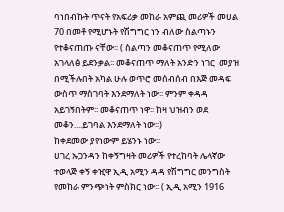ባነበብኩት ጥናት የአፍሪቃ መከራ አምጪ መሪዎች መሀል 70 በመቶ የሚሆኑት የሽግግር ነን ብለው ስልጣኑን የተቆናጠጡ ናቸው፡፡ ( ስልጣን መቆናጠጥ የሚለው አገላለፅ ይደንቃል፡፡ መቆናጠጥ ማለት አንድን ነገር  መያዝ በሚችሉበት አካል ሁሉ ወጥሮ መሰብሰብ በእጅ መዳፍ ውስጥ ማስገባት እንደማለት ነው፡፡ ምንም ቀዳዳ አይገኝበትም፡፡ መቆናጠጥ ነዋ፡፡ ከዛ ህዝብን ወደ መቆን....ይገባል እንደማለት ነው፡፡)
ከቀደመው ያየነውም ይሄንኑ ነው፡፡
ሀገረ ኡጋንዳን ከቀኝግዛት መሪዎች የተረከባት ሌላኛው ተወላጅ ቀኝ ቀዢዋ ኢዲ አሚን ዳዳ የሽግግር መንግስት የመከራ ምንጭነት ምስክር ነው፡፡ ( ኢዲ አሚን 1916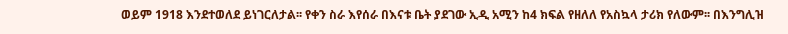ወይም 1918 እንደተወለደ ይነገርለታል፡፡ የቀን ስራ እየሰራ በእናቱ ቤት ያደገው ኢዲ አሚን ከ4 ክፍል የዘለለ የአስኳላ ታሪክ የለውም፡፡ በእንግሊዝ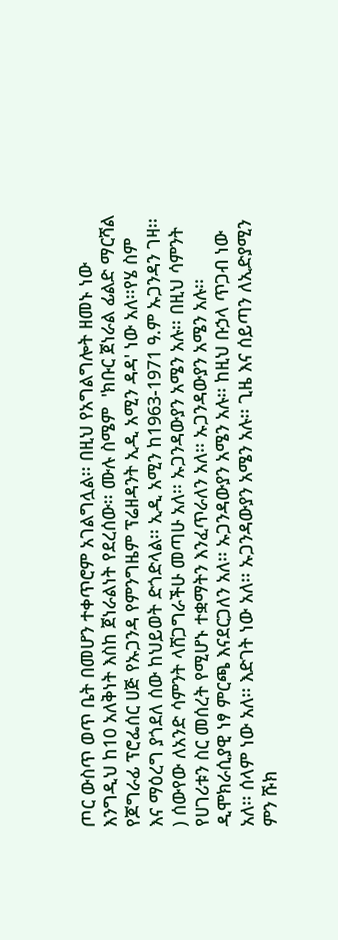ጦር ውስጥ ወጥ ቤት በመሆን ተቀጥሮም አገልግሏል፡፡ በዚህ የአግልግሎት ዘመኑ ነው እንግዲህ ከ10 አለቅነት እስከ ጀነራልነት የደረሰው፡፡ ሙሉ ስሜም  'ክቡር ጀነራል ፊልድ ማርሻል የጆግራፊ ፕሮፌሰር ሀጅ የኡጋንዳ የምንግዜም ፕሬዘዳንት ኢዲ አሚን ዳዳ' ነው አለ፡፡የሄ ስም እና ማዕረግ ያጎደለ ሰው ከህይወት ድጎድላል፡፡ ኢዲ አሚን ከ1963-1971 ዓ.ም ኡጋንዳን ገዛ፡፡) ሰውየው ለአንድ ሳምንት ላሸጋግራችሁ መጣሁ አለ፡፡ ኡጋንዳውያን አሜን አሉ፡፡ በዚህ ሳምንት የሀገሪቱን ስር መሰረት የሚሆኑ ተቋማትን እንፈጥራለን አለ፡፡ ኡጋንዳውያን አሜን አሉ፡፡ዲሞክራሲያዊ ነፃ ምርጫ እናደርጋለን አለ፡፡ ኡጋንዳውያን አሜን አሉ፡፡ ከዚህ ቡኃላ ጥጋብ ነው አለ፡፡ ሰላም ነው አለ፡፡ እድገት ነው አለ፡፡ ኡጋንዳውያን አሜን አሉ፡፡ ጊዜ እና ሰይጣን ለኢድያሚን ምን ሹክ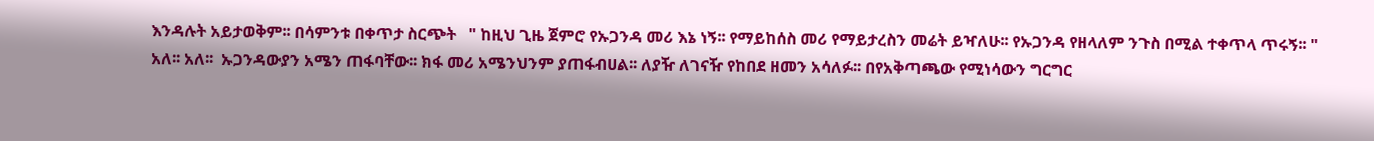እንዳሉት አይታወቅም፡፡ በሳምንቱ በቀጥታ ስርጭት   " ከዚህ ጊዜ ጀምሮ የኡጋንዳ መሪ እኔ ነኝ፡፡ የማይከሰስ መሪ የማይታረስን መሬት ይዣለሁ፡፡ የኡጋንዳ የዘላለም ንጉስ በሚል ተቀጥላ ጥሩኝ፡፡ " አለ፡፡ አለ፡፡  ኡጋንዳውያን አሜን ጠፋባቸው፡፡ ክፋ መሪ አሜንህንም ያጠፋብሀል፡፡ ለያዥ ለገናዥ የከበደ ዘመን አሳለፉ፡፡ በየአቅጣጫው የሚነሳውን ግርግር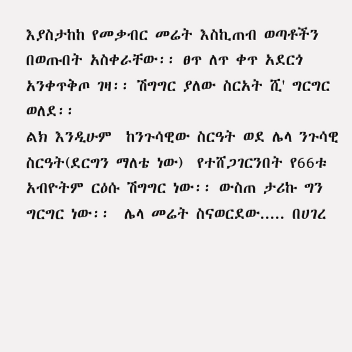እያስታከከ የመቃብር መሬት እስኪጠብ ወጣቶችን በወጡበት አስቀራቸው፡፡ ፀጥ ለጥ ቀጥ አደርጎ አንቀጥቅጦ ገዛ፡፡ ሽግግር ያለው ስርአት ሺ' ግርግር ወለደ፡፡
ልክ እንዲሁም  ከንጉሳዊው ስርዓት ወደ ሌላ ንጉሳዊ ስርዓት(ደርግን ማለቴ ነው)  የተሸጋገርንበት የ66ቱ አብዮትም ርዕሱ ሽግግር ነው፡፡ ውስጠ ታሪኩ ግን ግርግር ነው፡፡  ሌላ መሬት ስናወርደው..... በሀገረ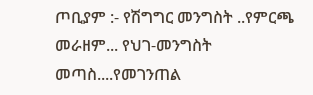ጦቢያም :- የሽግግር መንግስት ..የምርጫ መራዘም... የህገ-መንግስት መጣስ....የመገንጠል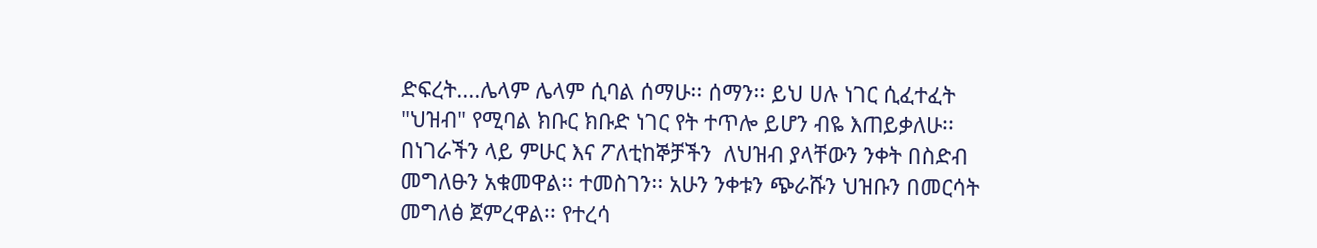ድፍረት....ሌላም ሌላም ሲባል ሰማሁ፡፡ ሰማን፡፡ ይህ ሀሉ ነገር ሲፈተፈት "ህዝብ" የሚባል ክቡር ክቡድ ነገር የት ተጥሎ ይሆን ብዬ እጠይቃለሁ፡፡ በነገራችን ላይ ምሁር እና ፖለቲከኞቻችን  ለህዝብ ያላቸውን ንቀት በስድብ መግለፁን አቁመዋል፡፡ ተመስገን፡፡ አሁን ንቀቱን ጭራሹን ህዝቡን በመርሳት መግለፅ ጀምረዋል፡፡ የተረሳ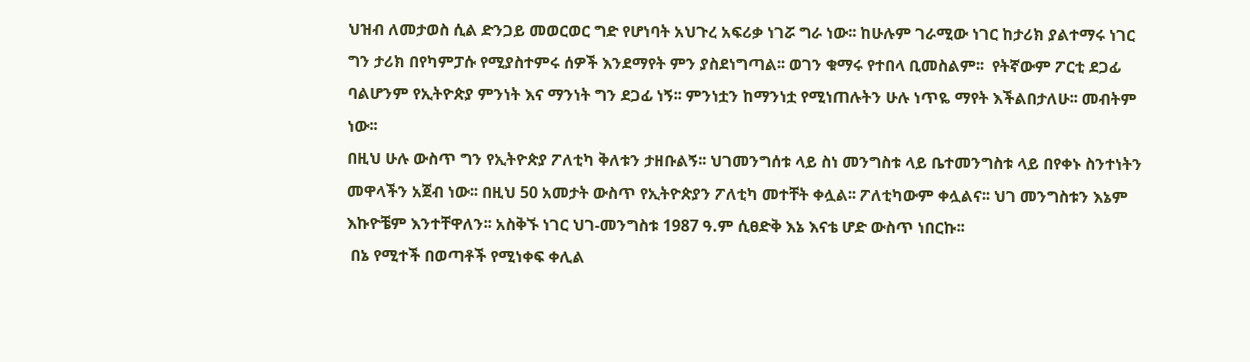ህዝብ ለመታወስ ሲል ድንጋይ መወርወር ግድ የሆነባት አህጉረ አፍሪቃ ነገሯ ግራ ነው፡፡ ከሁሉም ገራሚው ነገር ከታሪክ ያልተማሩ ነገር ግን ታሪክ በየካምፓሱ የሚያስተምሩ ሰዎች እንደማየት ምን ያስደነግጣል፡፡ ወገን ቁማሩ የተበላ ቢመስልም፡፡  የትኛውም ፖርቲ ደጋፊ ባልሆንም የኢትዮጵያ ምንነት እና ማንነት ግን ደጋፊ ነኝ፡፡ ምንነቷን ከማንነቷ የሚነጠሉትን ሁሉ ነጥዬ ማየት እችልበታለሁ፡፡ መብትም ነው፡፡
በዚህ ሁሉ ውስጥ ግን የኢትዮጵያ ፖለቲካ ቅለቱን ታዘቡልኝ፡፡ ህገመንግሰቱ ላይ ስነ መንግስቱ ላይ ቤተመንግስቱ ላይ በየቀኑ ስንተነትን መዋላችን አጀብ ነው፡፡ በዚህ 50 አመታት ውስጥ የኢትዮጵያን ፖለቲካ መተቸት ቀሏል፡፡ ፖለቲካውም ቀሏልና፡፡ ህገ መንግስቱን እኔም እኩዮቼም እንተቸዋለን፡፡ አስቅኙ ነገር ህገ-መንግስቱ 1987 ዓ.ም ሲፀድቅ እኔ እናቴ ሆድ ውስጥ ነበርኩ፡፡
 በኔ የሚተች በወጣቶች የሚነቀፍ ቀሊል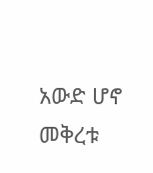አውድ ሆኖ መቅረቱ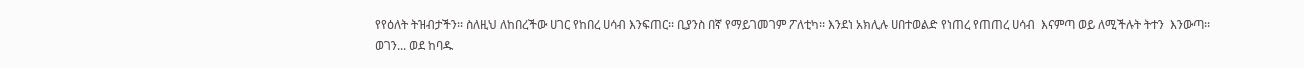የየዕለት ትዝብታችን፡፡ ስለዚህ ለከበረችው ሀገር የከበረ ሀሳብ እንፍጠር፡፡ ቢያንስ በኛ የማይገመገም ፖለቲካ፡፡ እንደነ አክሊሉ ሀበተወልድ የነጠረ የጠጠረ ሀሳብ  እናምጣ ወይ ለሚችሉት ትተን  እንውጣ፡፡
ወገን... ወደ ከባዱ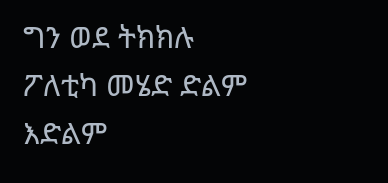ግን ወደ ትክክሉ ፖለቲካ መሄድ ድልም እድልም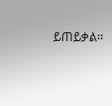ይጠይቃል፡፡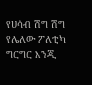የሀሳብ ሽግ ሽግ የሌለው ፖለቲካ ግርግር እንጂ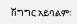ሽግግር አይባልም፡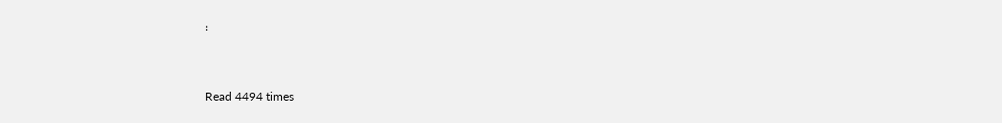፡


Read 4494 times